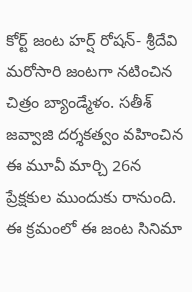కోర్ట్ జంట హర్ష్ రోషన్- శ్రీదేవి మరోసారి జంటగా నటించిన చిత్రం బ్యాండ్మేళం. సతీశ్ జవ్వాజి దర్శకత్వం వహించిన ఈ మూవీ మార్చి 26న ప్రేక్షకుల ముందుకు రానుంది. ఈ క్రమంలో ఈ జంట సినిమా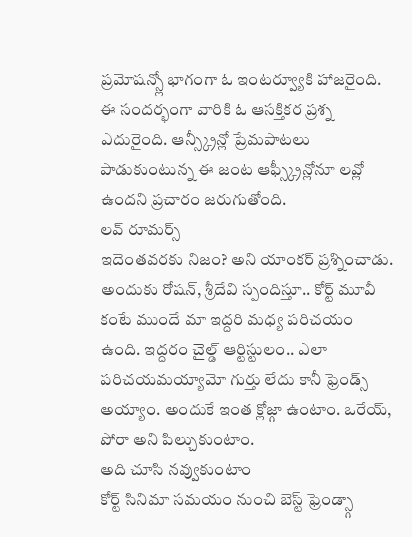ప్రమోషన్స్లో భాగంగా ఓ ఇంటర్వ్యూకి హాజరైంది. ఈ సందర్భంగా వారికి ఓ ఆసక్తికర ప్రశ్న ఎదురైంది. ఆన్స్క్రీన్లో ప్రేమపాటలు పాడుకుంటున్న ఈ జంట ఆఫ్స్క్రీన్లోనూ లవ్లో ఉందని ప్రచారం జరుగుతోంది.
లవ్ రూమర్స్
ఇదెంతవరకు నిజం? అని యాంకర్ ప్రశ్నించాడు. అందుకు రోషన్, శ్రీదేవి స్పందిస్తూ.. కోర్ట్ మూవీ కంటే ముందే మా ఇద్దరి మధ్య పరిచయం ఉంది. ఇద్దరం చైల్డ్ ఆర్టిస్టులం.. ఎలా పరిచయమయ్యామో గుర్తు లేదు కానీ ఫ్రెండ్స్ అయ్యాం. అందుకే ఇంత క్లోజ్గా ఉంటాం. ఒరేయ్, పోరా అని పిల్చుకుంటాం.
అది చూసి నవ్వుకుంటాం
కోర్ట్ సినిమా సమయం నుంచి బెస్ట్ ఫ్రెండ్స్గా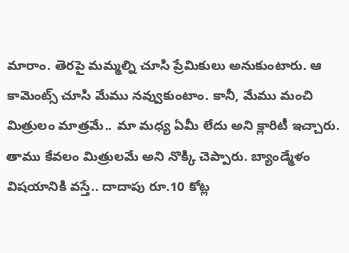మారాం. తెరపై మమ్మల్ని చూసి ప్రేమికులు అనుకుంటారు. ఆ కామెంట్స్ చూసి మేము నవ్వుకుంటాం. కానీ, మేము మంచి మిత్రులం మాత్రమే.. మా మధ్య ఏమీ లేదు అని క్లారిటీ ఇచ్చారు. తాము కేవలం మిత్రులమే అని నొక్కి చెప్పారు. బ్యాండ్మేళం విషయానికి వస్తే.. దాదాపు రూ.10 కోట్ల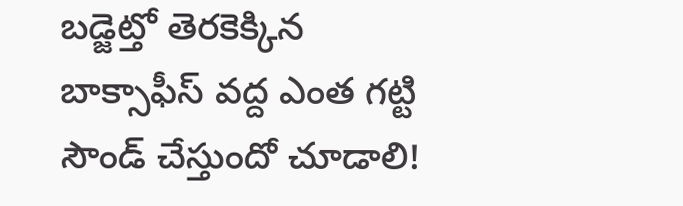బడ్జెట్తో తెరకెక్కిన బాక్సాఫీస్ వద్ద ఎంత గట్టి సౌండ్ చేస్తుందో చూడాలి!